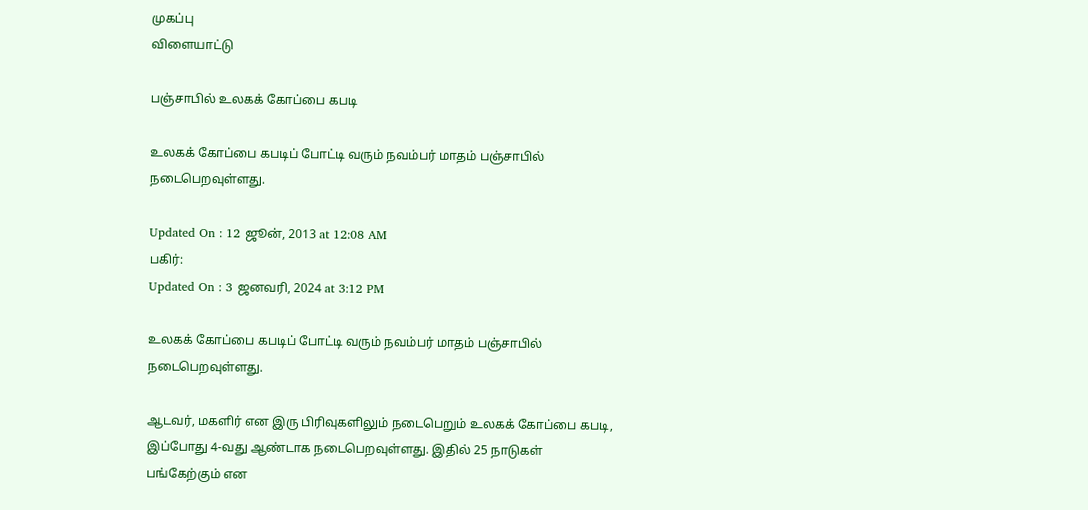முகப்பு
விளையாட்டு

பஞ்சாபில் உலகக் கோப்பை கபடி

உலகக் கோப்பை கபடிப் போட்டி வரும் நவம்பர் மாதம் பஞ்சாபில் நடைபெறவுள்ளது.

Updated On : 12 ஜூன், 2013 at 12:08 AM
பகிர்:
Updated On : 3 ஜனவரி, 2024 at 3:12 PM

உலகக் கோப்பை கபடிப் போட்டி வரும் நவம்பர் மாதம் பஞ்சாபில் நடைபெறவுள்ளது.

ஆடவர், மகளிர் என இரு பிரிவுகளிலும் நடைபெறும் உலகக் கோப்பை கபடி, இப்போது 4-வது ஆண்டாக நடைபெறவுள்ளது. இதில் 25 நாடுகள் பங்கேற்கும் என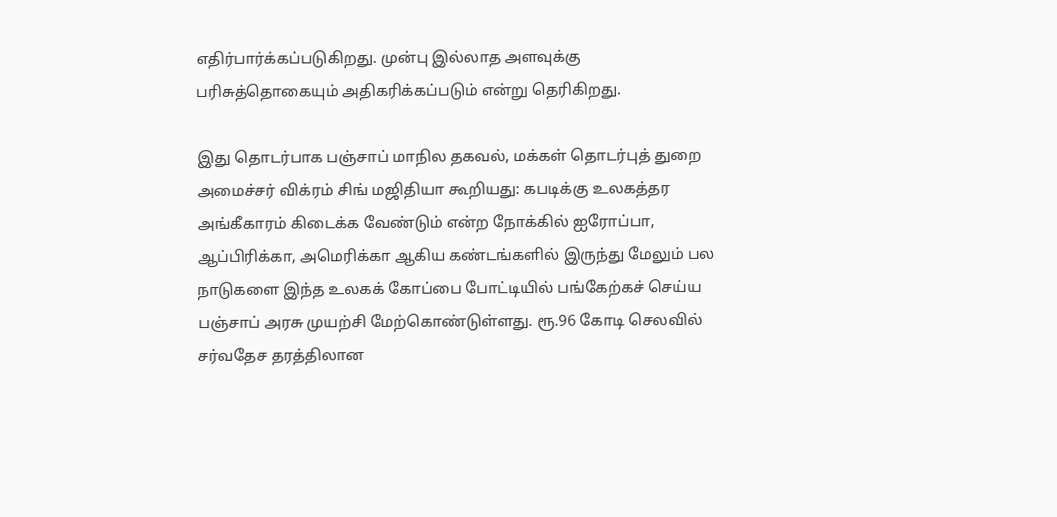எதிர்பார்க்கப்படுகிறது. முன்பு இல்லாத அளவுக்கு பரிசுத்தொகையும் அதிகரிக்கப்படும் என்று தெரிகிறது.

இது தொடர்பாக பஞ்சாப் மாநில தகவல், மக்கள் தொடர்புத் துறை அமைச்சர் விக்ரம் சிங் மஜிதியா கூறியது: கபடிக்கு உலகத்தர அங்கீகாரம் கிடைக்க வேண்டும் என்ற நோக்கில் ஐரோப்பா, ஆப்பிரிக்கா, அமெரிக்கா ஆகிய கண்டங்களில் இருந்து மேலும் பல நாடுகளை இந்த உலகக் கோப்பை போட்டியில் பங்கேற்கச் செய்ய பஞ்சாப் அரசு முயற்சி மேற்கொண்டுள்ளது. ரூ.96 கோடி செலவில் சர்வதேச தரத்திலான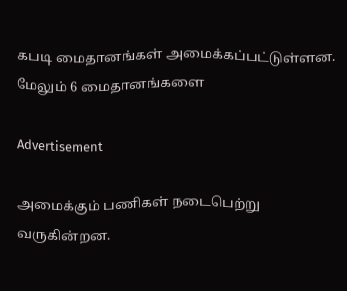கபடி மைதானங்கள் அமைக்கப்பட்டுள்ளன. மேலும் 6 மைதானங்களை

Advertisement

அமைக்கும் பணிகள் நடைபெற்று வருகின்றன.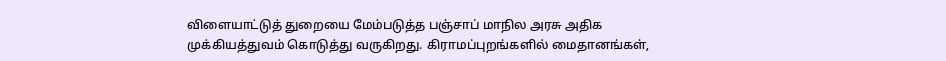விளையாட்டுத் துறையை மேம்படுத்த பஞ்சாப் மாநில அரசு அதிக முக்கியத்துவம் கொடுத்து வருகிறது. கிராமப்புறங்களில் மைதானங்கள்,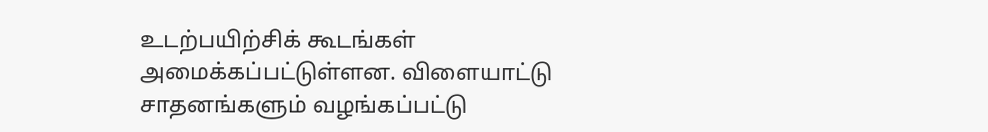உடற்பயிற்சிக் கூடங்கள் அமைக்கப்பட்டுள்ளன. விளையாட்டு சாதனங்களும் வழங்கப்பட்டு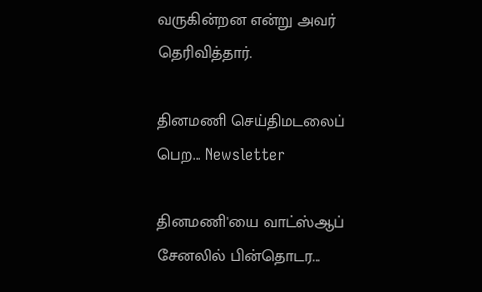வருகின்றன என்று அவர் தெரிவித்தார்.

தினமணி செய்திமடலைப் பெற... Newsletter

தினமணி'யை வாட்ஸ்ஆப் சேனலில் பின்தொடர...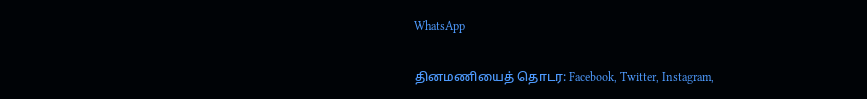WhatsApp

தினமணியைத் தொடர: Facebook, Twitter, Instagram,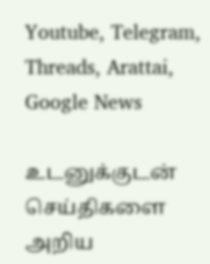Youtube, Telegram, Threads, Arattai, Google News

உடனுக்குடன் செய்திகளை அறிய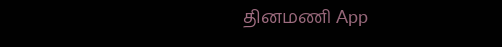தினமணி App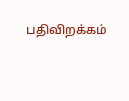பதிவிறக்கம்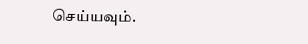செய்யவும்.